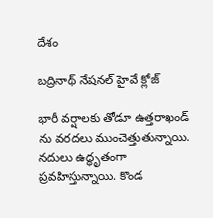దేశం

బద్రినాథ్ నేషనల్ హైవే క్లోజ్

భారీ వర్షాలకు తోడూ ఉత్తరాఖండ్ ను వరదలు ముంచెత్తుతున్నాయి. నదులు ఉద్ధృతంగా ప్రవహిస్తున్నాయి. కొండ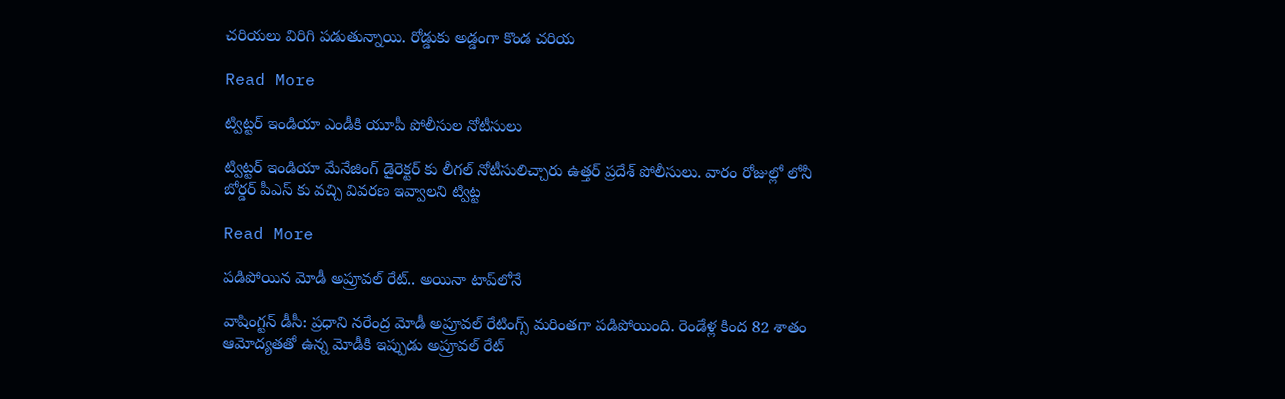చరియలు విరిగి పడుతున్నాయి. రోడ్డుకు అడ్డంగా కొండ చరియ

Read More

ట్విట్టర్ ఇండియా ఎండీకి యూపీ పోలీసుల నోటీసులు

ట్విట్టర్ ఇండియా మేనేజింగ్ డైరెక్టర్ కు లీగల్ నోటీసులిచ్చారు ఉత్తర్ ప్రదేశ్ పోలీసులు. వారం రోజుల్లో లోనీ బోర్డర్ పీఎస్ కు వచ్చి వివరణ ఇవ్వాలని ట్విట్ట

Read More

పడిపోయిన మోడీ అప్రూవల్ రేట్.. అయినా టాప్‌లోనే

వాషింగ్టన్ డీసీ: ప్రధాని నరేంద్ర మోడీ అప్రూవల్ రేటింగ్స్ మరింతగా పడిపోయింది. రెండేళ్ల కింద 82 శాతం ఆమోద్యతతో ఉన్న మోడీకి ఇప్పుడు అప్రూవల్ రేట్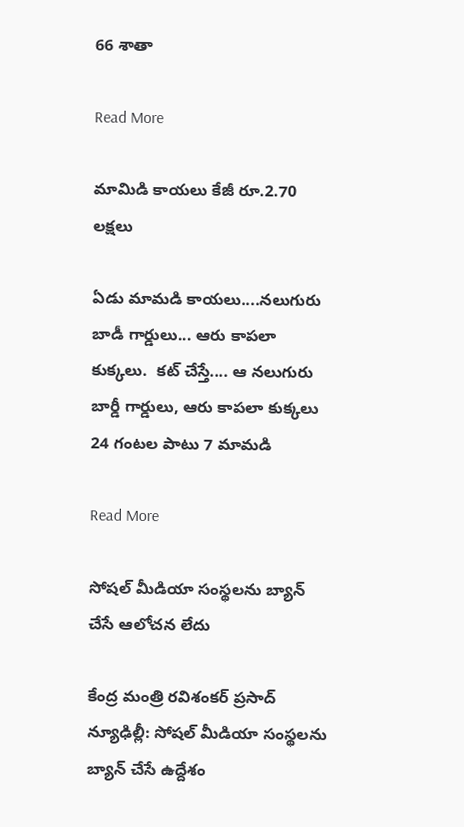66 శాతా

Read More

మామిడి కాయలు కేజీ రూ.2.70 లక్షలు

ఏడు మామడి కాయలు....నలుగురు బాడీ గార్డులు... ఆరు కాపలా కుక్కలు.  కట్ చేస్తే.... ఆ నలుగురు బార్డీ గార్డులు, ఆరు కాపలా కుక్కలు 24 గంటల పాటు 7 మామడి

Read More

సోషల్ మీడియా సంస్థలను బ్యాన్ చేసే ఆలోచన లేదు

కేంద్ర మంత్రి రవిశంకర్ ప్రసాద్ న్యూఢిల్లీ: సోషల్ మీడియా సంస్థలను బ్యాన్ చేసే ఉద్దేశం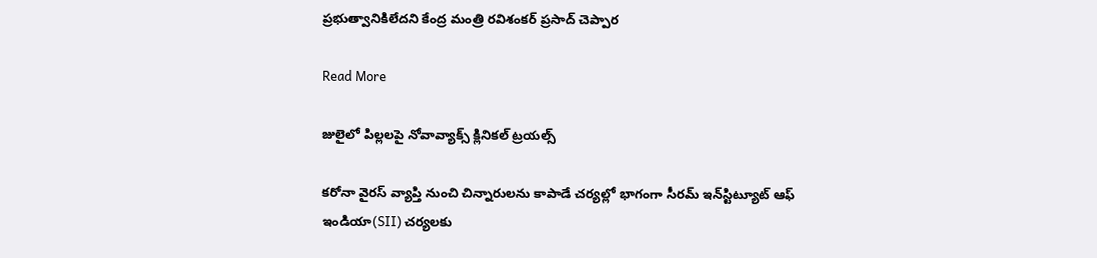ప్రభుత్వానికిలేదని కేంద్ర మంత్రి రవిశంకర్ ప్రసాద్ చెప్పార

Read More

జులైలో పిల్లలపై నోవావ్యాక్స్ క్లినికల్ ట్రయల్స్

కరోనా వైరస్ వ్యాప్తి నుంచి చిన్నారులను కాపాడే చర్యల్లో భాగంగా సీరమ్ ఇన్‌స్టిట్యూట్ ఆఫ్ ఇండియా(SII) చర్యలకు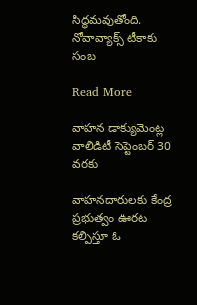సిద్ధమవుతోంది. నోవావ్యాక్స్ టీకాకు సంబ

Read More

వాహన డాక్యుమెంట్ల వాలిడిటీ సెప్టెంబర్ 30 వరకు

వాహనదారులకు కేంద్ర ప్రభుత్వం ఊరట కల్పిస్తూ ఓ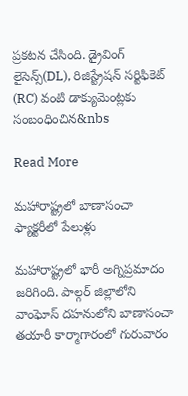ప్రకటన చేసింది. డ్రైవింగ్ లైసెన్స్(DL), రిజిస్ట్రేషన్ సర్టిఫికెట్ (RC) వంటి డాక్యుమెంట్లకు సంబంధించిన&nbs

Read More

మహారాష్ట్రలో బాణాసంచా ఫ్యాక్టరీలో పేలుళ్లు

మహారాష్ట్రలో భారీ అగ్నిప్రమాదం జరిగింది. పాల్గర్‌ జిల్లాలోని వాంఘోస్‌ దహనులోని బాణాసంచా తయారీ కార్మాగారంలో గురువారం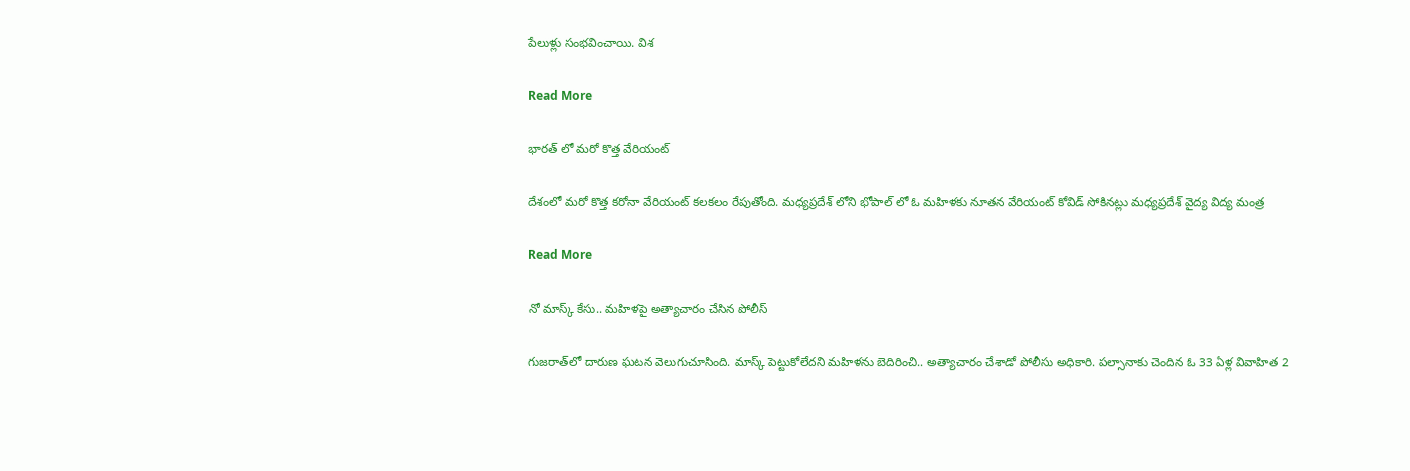పేలుళ్లు సంభవించాయి. విశ

Read More

భారత్ లో మరో కొత్త వేరియంట్

దేశంలో మరో కొత్త కరోనా వేరియంట్ కలకలం రేపుతోంది. మధ్యప్రదేశ్ లోని భోపాల్ లో ఓ మహిళకు నూతన వేరియంట్ కోవిడ్ సోకినట్లు మధ్యప్రదేశ్ వైద్య విద్య మంత్ర

Read More

నో మాస్క్ కేసు.. మహిళపై అత్యాచారం చేసిన పోలీస్

గుజరాత్‌లో దారుణ ఘటన వెలుగుచూసింది. మాస్క్ పెట్టుకోలేదని మహిళను బెదిరించి.. అత్యాచారం చేశాడో పోలీసు అధికారి. పల్సానాకు చెందిన ఓ 33 ఏళ్ల వివాహిత 2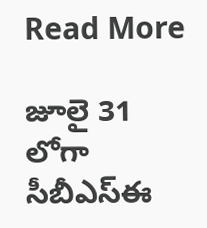Read More

జూలై 31 లోగా సీబీఎస్ఈ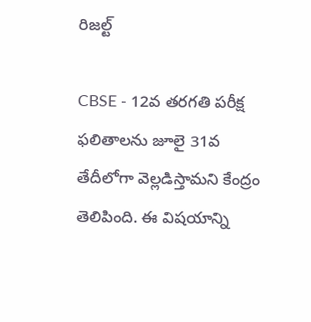రిజల్ట్

CBSE - 12వ తరగతి పరీక్ష ఫలితాలను జూలై 31వ తేదీలోగా వెల్లడిస్తామని కేంద్రం తెలిపింది. ఈ విషయాన్ని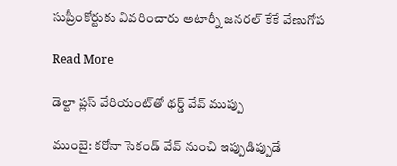సుప్రీంకోర్టుకు వివరించారు అటార్నీ జనరల్ కేకే వేణుగోప

Read More

డెల్టా ప్లస్ వేరియంట్‌తో థర్డ్ వేవ్ ముప్పు

ముంబై: కరోనా సెకండ్ వేవ్ నుంచి ఇప్పుడిప్పుడే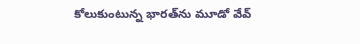కోలుకుంటున్న భారత్‌ను మూడో వేవ్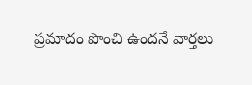ప్రమాదం పొంచి ఉందనే వార్తలు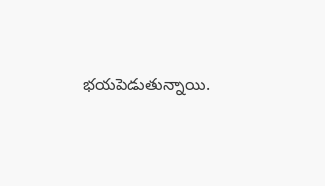భయపెడుతున్నాయి.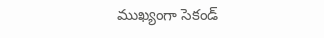ముఖ్యంగా సెకండ్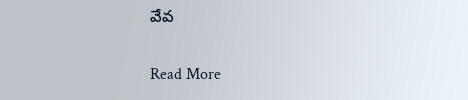వేవ

Read More